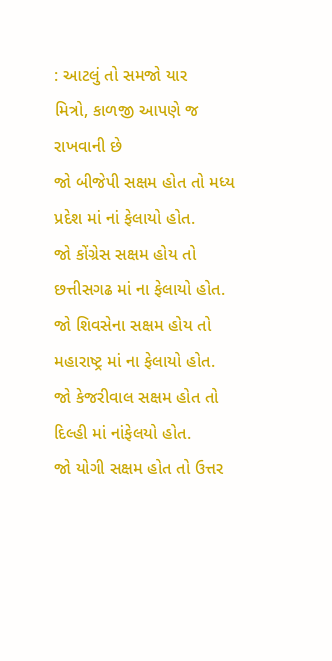: આટલું તો સમજો યાર
મિત્રો, કાળજી આપણે જ રાખવાની છે
જો બીજેપી સક્ષમ હોત તો મધ્ય પ્રદેશ માં નાં ફેલાયો હોત.
જો કોંગ્રેસ સક્ષમ હોય તો છત્તીસગઢ માં ના ફેલાયો હોત.
જો શિવસેના સક્ષમ હોય તો મહારાષ્ટ્ર માં ના ફેલાયો હોત.
જો કેજરીવાલ સક્ષમ હોત તો દિલ્હી માં નાંફેલયો હોત.
જો યોગી સક્ષમ હોત તો ઉત્તર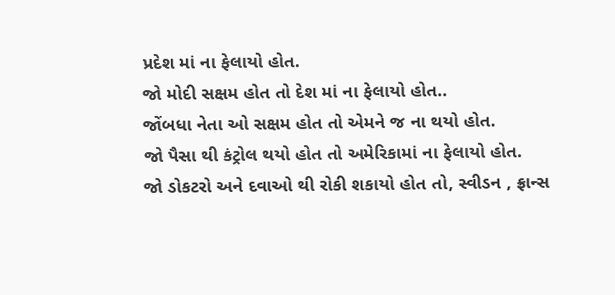પ્રદેશ માં ના ફેલાયો હોત.
જો મોદી સક્ષમ હોત તો દેશ માં ના ફેલાયો હોત..
જોંબધા નેતા ઓ સક્ષમ હોત તો એમને જ ના થયો હોત.
જો પૈસા થી કંટ્રોલ થયો હોત તો અમેરિકામાં ના ફેલાયો હોત.
જો ડોકટરો અને દવાઓ થી રોકી શકાયો હોત તો, સ્વીડન , ફ્રાન્સ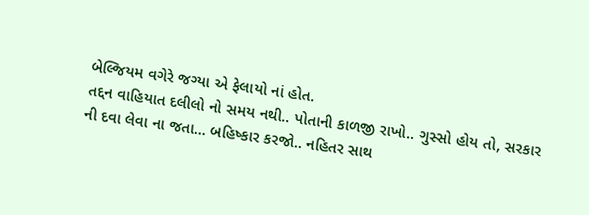બેલ્જિયમ વગેરે જગ્યા એ ફેલાયો નાં હોત.
તદ્દન વાહિયાત દલીલો નો સમય નથી.. પોતાની કાળજી રાખો.. ગુસ્સો હોય તો, સરકાર ની દવા લેવા ના જતા... બહિષ્કાર કરજો.. નહિતર સાથ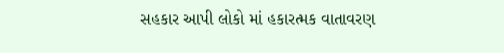સહકાર આપી લોકો માં હકારત્મક વાતાવરણ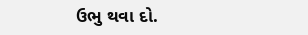ઉભુ થવા દો.